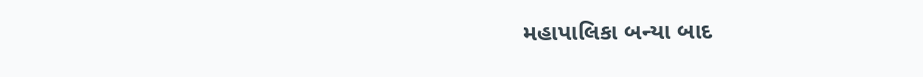મહાપાલિકા બન્યા બાદ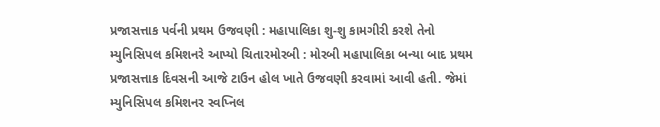પ્રજાસત્તાક પર્વની પ્રથમ ઉજવણી : મહાપાલિકા શુ-શુ કામગીરી કરશે તેનો મ્યુનિસિપલ કમિશનરે આપ્યો ચિતારમોરબી : મોરબી મહાપાલિકા બન્યા બાદ પ્રથમ પ્રજાસત્તાક દિવસની આજે ટાઉન હોલ ખાતે ઉજવણી કરવામાં આવી હતી. જેમાં મ્યુનિસિપલ કમિશનર સ્વપ્નિલ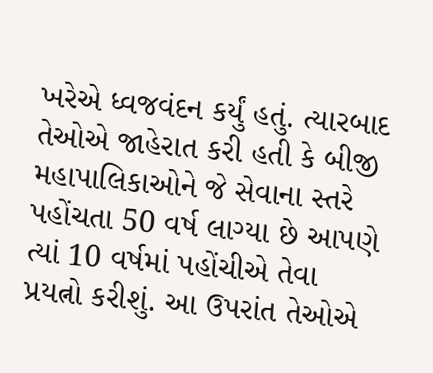ખરેએ ધ્વજવંદન કર્યું હતું. ત્યારબાદ તેઓએ જાહેરાત કરી હતી કે બીજી મહાપાલિકાઓને જે સેવાના સ્તરે પહોંચતા 50 વર્ષ લાગ્યા છે આપણે ત્યાં 10 વર્ષમાં પહોંચીએ તેવા પ્રયત્નો કરીશું. આ ઉપરાંત તેઓએ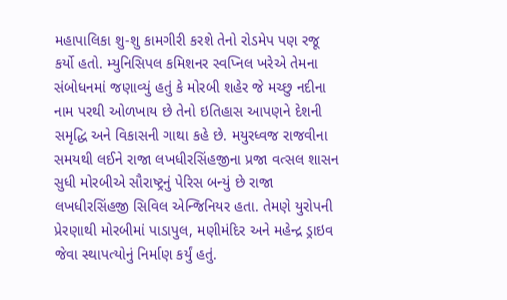મહાપાલિકા શુ-શુ કામગીરી કરશે તેનો રોડમેપ પણ રજૂ કર્યો હતો. મ્યુનિસિપલ કમિશનર સ્વપ્નિલ ખરેએ તેમના સંબોધનમાં જણાવ્યું હતું કે મોરબી શહેર જે મચ્છુ નદીના નામ પરથી ઓળખાય છે તેનો ઇતિહાસ આપણને દેશની સમૃદ્ધિ અને વિકાસની ગાથા કહે છે. મયુરધ્વજ રાજવીના સમયથી લઈને રાજા લખધીરસિંહજીના પ્રજા વત્સલ શાસન સુધી મોરબીએ સૌરાષ્ટ્રનું પેરિસ બન્યું છે રાજા લખધીરસિંહજી સિવિલ એન્જિનિયર હતા. તેમણે યુરોપની પ્રેરણાથી મોરબીમાં પાડાપુલ, મણીમંદિર અને મહેન્દ્ર ડ્રાઇવ જેવા સ્થાપત્યોનું નિર્માણ કર્યું હતું.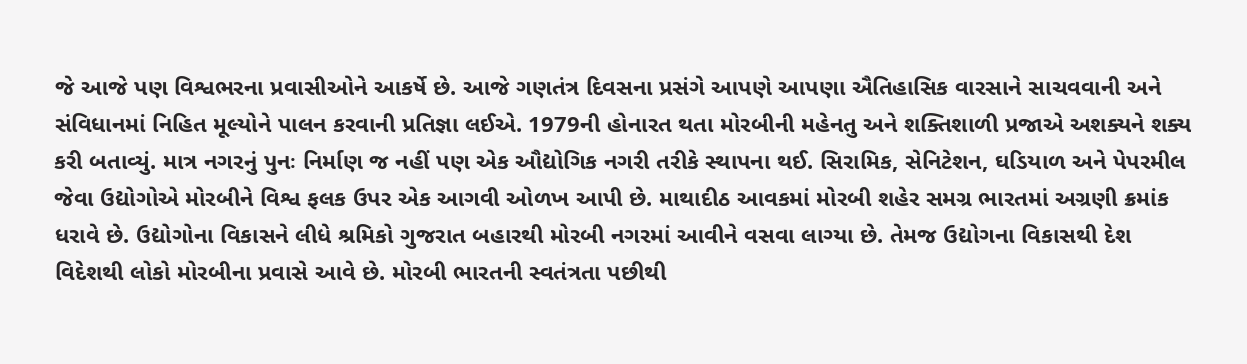જે આજે પણ વિશ્વભરના પ્રવાસીઓને આકર્ષે છે. આજે ગણતંત્ર દિવસના પ્રસંગે આપણે આપણા ઐતિહાસિક વારસાને સાચવવાની અને સંવિધાનમાં નિહિત મૂલ્યોને પાલન કરવાની પ્રતિજ્ઞા લઈએ. 1979ની હોનારત થતા મોરબીની મહેનતુ અને શક્તિશાળી પ્રજાએ અશક્યને શક્ય કરી બતાવ્યું. માત્ર નગરનું પુનઃ નિર્માણ જ નહીં પણ એક ઔદ્યોગિક નગરી તરીકે સ્થાપના થઈ. સિરામિક, સેનિટેશન, ઘડિયાળ અને પેપરમીલ જેવા ઉદ્યોગોએ મોરબીને વિશ્વ ફલક ઉપર એક આગવી ઓળખ આપી છે. માથાદીઠ આવકમાં મોરબી શહેર સમગ્ર ભારતમાં અગ્રણી ક્રમાંક ધરાવે છે. ઉદ્યોગોના વિકાસને લીધે શ્રમિકો ગુજરાત બહારથી મોરબી નગરમાં આવીને વસવા લાગ્યા છે. તેમજ ઉદ્યોગના વિકાસથી દેશ વિદેશથી લોકો મોરબીના પ્રવાસે આવે છે. મોરબી ભારતની સ્વતંત્રતા પછીથી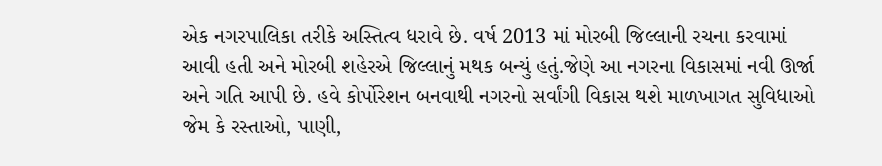એક નગરપાલિકા તરીકે અસ્તિત્વ ધરાવે છે. વર્ષ 2013 માં મોરબી જિલ્લાની રચના કરવામાં આવી હતી અને મોરબી શહેરએ જિલ્લાનું મથક બન્યું હતું.જેણે આ નગરના વિકાસમાં નવી ઊર્જા અને ગતિ આપી છે. હવે કોર્પોરેશન બનવાથી નગરનો સર્વાંગી વિકાસ થશે માળખાગત સુવિધાઓ જેમ કે રસ્તાઓ, પાણી,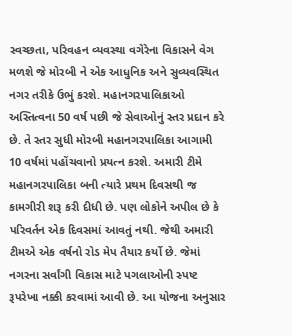સ્વચ્છતા, પરિવહન વ્યવસ્થા વગેરેના વિકાસને વેગ મળશે જે મોરબી ને એક આધુનિક અને સુવ્યવસ્થિત નગર તરીકે ઉભું કરશે. મહાનગરપાલિકાઓ અસ્તિત્વના 50 વર્ષ પછી જે સેવાઓનું સ્તર પ્રદાન કરે છે. તે સ્તર સુધી મોરબી મહાનગરપાલિકા આગામી 10 વર્ષમાં પહોંચવાનો પ્રયત્ન કરશે. અમારી ટીમે મહાનગરપાલિકા બની ત્યારે પ્રથમ દિવસથી જ કામગીરી શરૂ કરી દીધી છે. પણ લોકોને અપીલ છે કે પરિવર્તન એક દિવસમાં આવતું નથી. જેથી અમારી ટીમએ એક વર્ષનો રોડ મેપ તૈયાર કર્યો છે. જેમાં નગરના સર્વાંગી વિકાસ માટે પગલાઓની સ્પષ્ટ રૂપરેખા નક્કી કરવામાં આવી છે. આ યોજના અનુસાર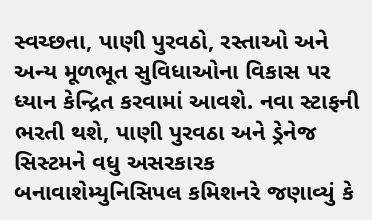સ્વચ્છતા, પાણી પુરવઠો, રસ્તાઓ અને અન્ય મૂળભૂત સુવિધાઓના વિકાસ પર ધ્યાન કેન્દ્રિત કરવામાં આવશે. નવા સ્ટાફની ભરતી થશે, પાણી પુરવઠા અને ડ્રેનેજ સિસ્ટમને વધુ અસરકારક બનાવાશેમ્યુનિસિપલ કમિશનરે જણાવ્યું કે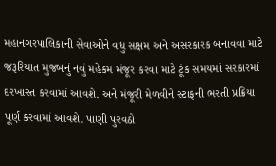મહાનગરપાલિકાની સેવાઓને વધુ સક્ષમ અને અસરકારક બનાવવા માટે જરૂરિયાત મુજબનું નવું મહેકમ મંજૂર કરવા માટે ટૂંક સમયમાં સરકારમાં દરખાસ્ત કરવામાં આવશે. અને મંજૂરી મેળવીને સ્ટાફની ભરતી પ્રક્રિયા પૂર્ણ કરવામાં આવશે. પાણી પુરવઠો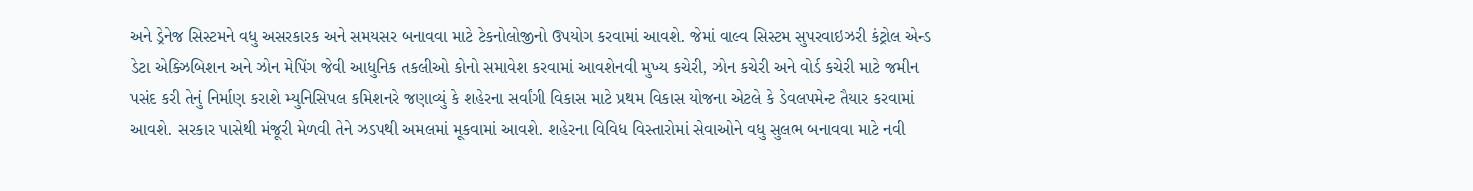અને ડ્રેનેજ સિસ્ટમને વધુ અસરકારક અને સમયસર બનાવવા માટે ટેકનોલોજીનો ઉપયોગ કરવામાં આવશે. જેમાં વાલ્વ સિસ્ટમ સુપરવાઇઝરી કંટ્રોલ એન્ડ ડેટા એક્ઝિબિશન અને ઝોન મેપિંગ જેવી આધુનિક તકલીઓ કોનો સમાવેશ કરવામાં આવશેનવી મુખ્ય કચેરી, ઝોન કચેરી અને વોર્ડ કચેરી માટે જમીન પસંદ કરી તેનું નિર્માણ કરાશે મ્યુનિસિપલ કમિશનરે જણાવ્યું કે શહેરના સર્વાંગી વિકાસ માટે પ્રથમ વિકાસ યોજના એટલે કે ડેવલપમેન્ટ તૈયાર કરવામાં આવશે. સરકાર પાસેથી મંજૂરી મેળવી તેને ઝડપથી અમલમાં મૂકવામાં આવશે. શહેરના વિવિધ વિસ્તારોમાં સેવાઓને વધુ સુલભ બનાવવા માટે નવી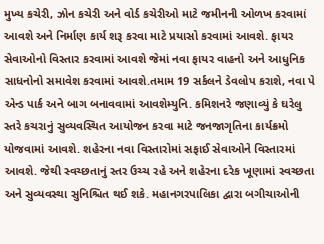મુખ્ય કચેરી, ઝોન કચેરી અને વોર્ડ કચેરીઓ માટે જમીનની ઓળખ કરવામાં આવશે અને નિર્માણ કાર્ય શરૂ કરવા માટે પ્રયાસો કરવામાં આવશે. ફાયર સેવાઓનો વિસ્તાર કરવામાં આવશે જેમાં નવા ફાયર વાહનો અને આધુનિક સાધનોનો સમાવેશ કરવામાં આવશે.તમામ 19 સર્કલને ડેવલોપ કરાશે, નવા પે એન્ડ પાર્ક અને બાગ બનાવવામાં આવશેમ્યુનિ. કમિશનરે જણાવ્યું કે ઘરેલુ સ્તરે કચરાનું સુવ્યવસ્થિત આયોજન કરવા માટે જનજાગૃતિના કાર્યક્રમો યોજવામાં આવશે. શહેરના નવા વિસ્તારોમાં સફાઈ સેવાઓને વિસ્તારમાં આવશે. જેથી સ્વચ્છતાનું સ્તર ઉચ્ચ રહે અને શહેરના દરેક ખૂણામાં સ્વચ્છતા અને સુવ્યવસ્થા સુનિશ્ચિત થઈ શકે. મહાનગરપાલિકા દ્વારા બગીચાઓની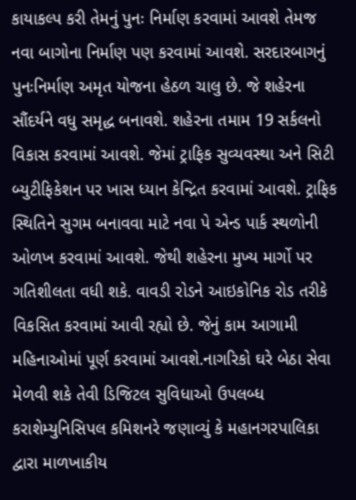કાયાકલ્પ કરી તેમનું પુનઃ નિર્માણ કરવામાં આવશે તેમજ નવા બાગોના નિર્માણ પણ કરવામાં આવશે. સરદારબાગનું પુનઃનિર્માણ અમૃત યોજના હેઠળ ચાલુ છે. જે શહેરના સૌંદર્યને વધુ સમૃદ્ધ બનાવશે. શહેરના તમામ 19 સર્કલનો વિકાસ કરવામાં આવશે. જેમાં ટ્રાફિક સુવ્યવસ્થા અને સિટી બ્યુટીફિકેશન પર ખાસ ધ્યાન કેન્દ્રિત કરવામાં આવશે. ટ્રાફિક સ્થિતિને સુગમ બનાવવા માટે નવા પે એન્ડ પાર્ક સ્થળોની ઓળખ કરવામાં આવશે. જેથી શહેરના મુખ્ય માર્ગો પર ગતિશીલતા વધી શકે. વાવડી રોડને આઇકોનિક રોડ તરીકે વિકસિત કરવામાં આવી રહ્યો છે. જેનું કામ આગામી મહિનાઓમાં પૂર્ણ કરવામાં આવશે.નાગરિકો ઘરે બેઠા સેવા મેળવી શકે તેવી ડિજિટલ સુવિધાઓ ઉપલબ્ધ કરાશેમ્યુનિસિપલ કમિશનરે જણાવ્યું કે મહાનગરપાલિકા દ્વારા માળખાકીય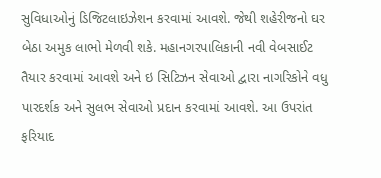સુવિધાઓનું ડિજિટલાઇઝેશન કરવામાં આવશે. જેથી શહેરીજનો ઘર બેઠા અમુક લાભો મેળવી શકે. મહાનગરપાલિકાની નવી વેબસાઈટ તૈયાર કરવામાં આવશે અને ઇ સિટિઝન સેવાઓ દ્વારા નાગરિકોને વધુ પારદર્શક અને સુલભ સેવાઓ પ્રદાન કરવામાં આવશે. આ ઉપરાંત ફરિયાદ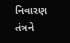નિવારણ તંત્રને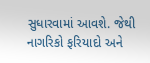સુધારવામાં આવશે. જેથી નાગરિકો ફરિયાદો અને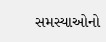સમસ્યાઓનો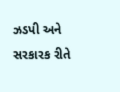ઝડપી અને સરકારક રીતે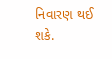નિવારણ થઈ શકે.